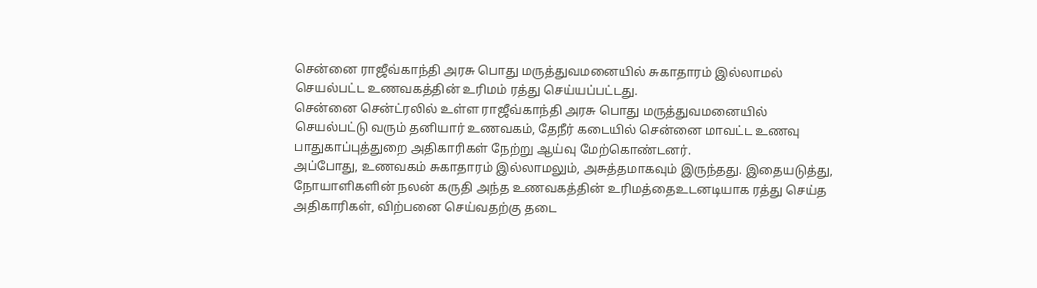சென்னை ராஜீவ்காந்தி அரசு பொது மருத்துவமனையில் சுகாதாரம் இல்லாமல் செயல்பட்ட உணவகத்தின் உரிமம் ரத்து செய்யப்பட்டது.
சென்னை சென்ட்ரலில் உள்ள ராஜீவ்காந்தி அரசு பொது மருத்துவமனையில் செயல்பட்டு வரும் தனியார் உணவகம், தேநீர் கடையில் சென்னை மாவட்ட உணவு பாதுகாப்புத்துறை அதிகாரிகள் நேற்று ஆய்வு மேற்கொண்டனர்.
அப்போது, உணவகம் சுகாதாரம் இல்லாமலும், அசுத்தமாகவும் இருந்தது. இதையடுத்து, நோயாளிகளின் நலன் கருதி அந்த உணவகத்தின் உரிமத்தைஉடனடியாக ரத்து செய்த அதிகாரிகள், விற்பனை செய்வதற்கு தடை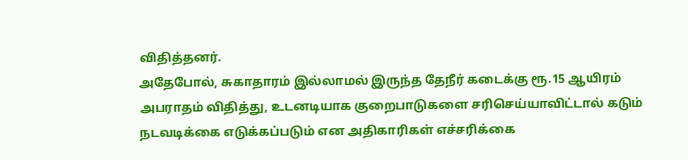விதித்தனர்.
அதேபோல், சுகாதாரம் இல்லாமல் இருந்த தேநீர் கடைக்கு ரூ.15 ஆயிரம் அபராதம் விதித்து, உடனடியாக குறைபாடுகளை சரிசெய்யாவிட்டால் கடும் நடவடிக்கை எடுக்கப்படும் என அதிகாரிகள் எச்சரிக்கை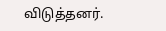விடுத்தனர்.